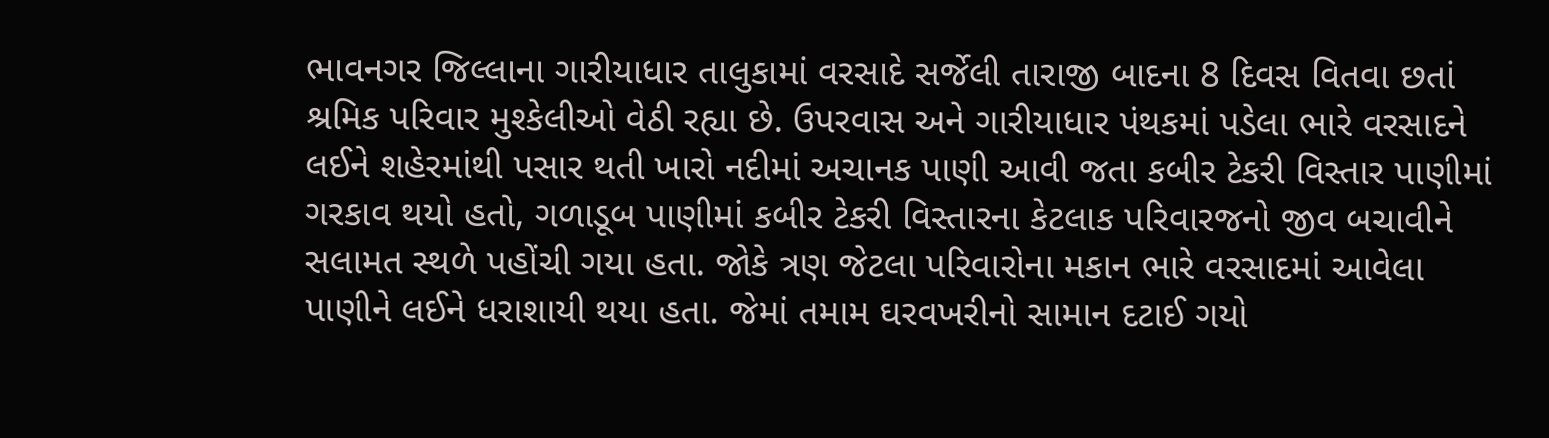ભાવનગર જિલ્લાના ગારીયાધાર તાલુકામાં વરસાદે સર્જેલી તારાજી બાદના 8 દિવસ વિતવા છતાં શ્રમિક પરિવાર મુશ્કેલીઓ વેઠી રહ્યા છે. ઉપરવાસ અને ગારીયાધાર પંથકમાં પડેલા ભારે વરસાદને લઈને શહેરમાંથી પસાર થતી ખારો નદીમાં અચાનક પાણી આવી જતા કબીર ટેકરી વિસ્તાર પાણીમાં ગરકાવ થયો હતો, ગળાડૂબ પાણીમાં કબીર ટેકરી વિસ્તારના કેટલાક પરિવારજનો જીવ બચાવીને સલામત સ્થળે પહોંચી ગયા હતા. જોકે ત્રણ જેટલા પરિવારોના મકાન ભારે વરસાદમાં આવેલા પાણીને લઈને ધરાશાયી થયા હતા. જેમાં તમામ ઘરવખરીનો સામાન દટાઈ ગયો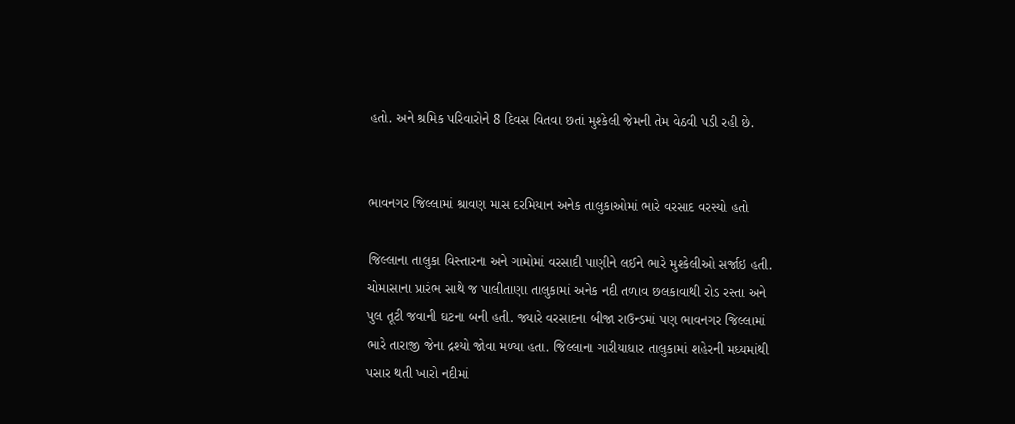હતો. અને શ્રમિક પરિવારોને 8 દિવસ વિતવા છતાં મુશ્કેલી જેમની તેમ વેઠવી પડી રહી છે.


ભાવનગર જિલ્લામાં શ્રાવણ માસ દરમિયાન અનેક તાલુકાઓમાં ભારે વરસાદ વરસ્યો હતો

જિલ્લાના તાલુકા વિસ્તારના અને ગામોમાં વરસાદી પાણીને લઈને ભારે મુશ્કેલીઓ સર્જાઇ હતી. ચોમાસાના પ્રારંભ સાથે જ પાલીતાણા તાલુકામાં અનેક નદી તળાવ છલકાવાથી રોડ રસ્તા અને પુલ તૂટી જવાની ઘટના બની હતી. જ્યારે વરસાદના બીજા રાઉન્ડમાં પણ ભાવનગર જિલ્લામાં ભારે તારાજી જેના દ્રશ્યો જોવા મળ્યા હતા. જિલ્લાના ગારીયાધાર તાલુકામાં શહેરની મધ્યમાંથી પસાર થતી ખારો નદીમાં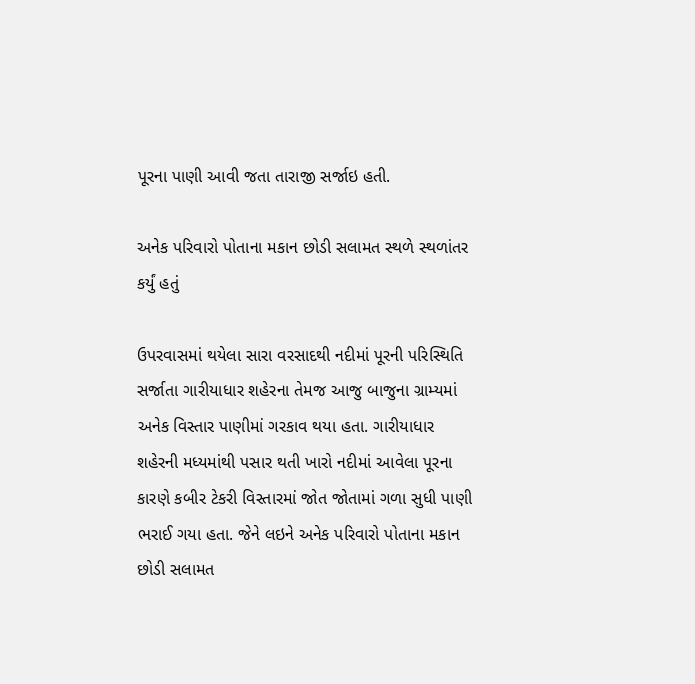પૂરના પાણી આવી જતા તારાજી સર્જાઇ હતી.

અનેક પરિવારો પોતાના મકાન છોડી સલામત સ્થળે સ્થળાંતર કર્યું હતું

ઉપરવાસમાં થયેલા સારા વરસાદથી નદીમાં પૂરની પરિસ્થિતિ સર્જાતા ગારીયાધાર શહેરના તેમજ આજુ બાજુના ગ્રામ્યમાં અનેક વિસ્તાર પાણીમાં ગરકાવ થયા હતા. ગારીયાધાર શહેરની મધ્યમાંથી પસાર થતી ખારો નદીમાં આવેલા પૂરના કારણે કબીર ટેકરી વિસ્તારમાં જોત જોતામાં ગળા સુધી પાણી ભરાઈ ગયા હતા. જેને લઇને અનેક પરિવારો પોતાના મકાન છોડી સલામત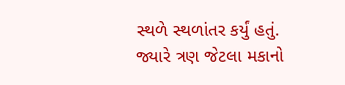સ્થળે સ્થળાંતર કર્યું હતું. જ્યારે ત્રણ જેટલા મકાનો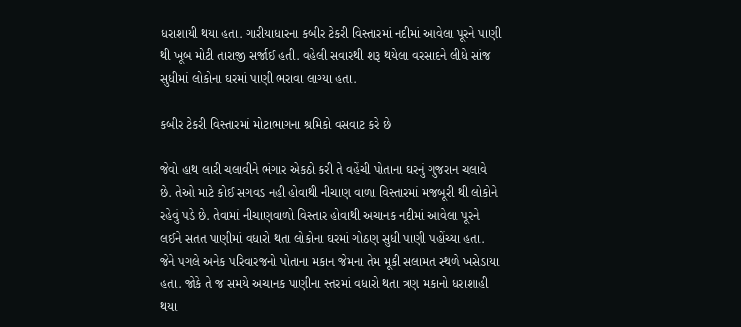ધરાશાયી થયા હતા. ગારીયાધારના કબીર ટેકરી વિસ્તારમાં નદીમાં આવેલા પૂરને પાણી થી ખૂબ મોટી તારાજી સર્જાઈ હતી. વહેલી સવારથી શરૂ થયેલા વરસાદને લીધે સાંજ સુધીમાં લોકોના ઘરમાં પાણી ભરાવા લાગ્યા હતા.

કબીર ટેકરી વિસ્તારમાં મોટાભાગના શ્રમિકો વસવાટ કરે છે

જેવો હાથ લારી ચલાવીને ભંગાર એકઠો કરી તે વહેંચી પોતાના ઘરનું ગુજરાન ચલાવે છે. તેઓ માટે કોઈ સગવડ નહી હોવાથી નીચાણ વાળા વિસ્તારમાં મજબૂરી થી લોકોને રહેવું પડે છે. તેવામાં નીચાણવાળો વિસ્તાર હોવાથી અચાનક નદીમાં આવેલા પૂરને લઈને સતત પાણીમાં વધારો થતા લોકોના ઘરમાં ગોઠણ સુધી પાણી પહોંચ્યા હતા. જેને પગલે અનેક પરિવારજનો પોતાના મકાન જેમના તેમ મૂકી સલામત સ્થળે ખસેડાયા હતા. જોકે તે જ સમયે અચાનક પાણીના સ્તરમાં વધારો થતા ત્રણ મકાનો ધરાશાહી થયા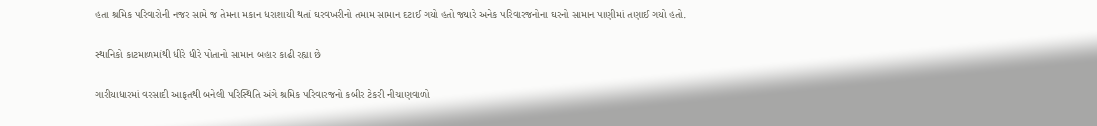હતા શ્રમિક પરિવારોની નજર સામે જ તેમના મકાન ધરાશાયી થતાં ઘરવખરીનો તમામ સામાન દટાઈ ગયો હતો જ્યારે અનેક પરિવારજનોના ઘરનો સામાન પાણીમાં તણાઈ ગયો હતો.

સ્થાનિકો કાટમાળમાંથી ધીરે ધીરે પોતાનો સામાન બહાર કાઢી રહ્યા છે

ગારીયાધારમાં વરસાદી આફતથી બનેલી પરિસ્થિતિ અંગે શ્રમિક પરિવારજનો કબીર ટેકરી નીચાણવાળો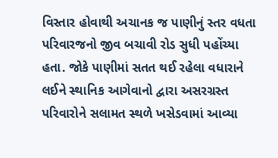વિસ્તાર હોવાથી અચાનક જ પાણીનું સ્તર વધતા પરિવારજનો જીવ બચાવી રોડ સુધી પહોંચ્યા હતા. જોકે પાણીમાં સતત થઈ રહેલા વધારાને લઈને સ્થાનિક આગેવાનો દ્વારા અસરગ્રસ્ત પરિવારોને સલામત સ્થળે ખસેડવામાં આવ્યા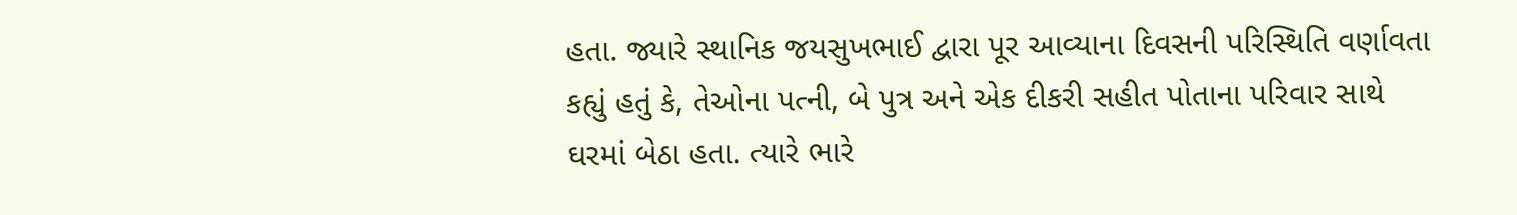હતા. જ્યારે સ્થાનિક જયસુખભાઈ દ્વારા પૂર આવ્યાના દિવસની પરિસ્થિતિ વર્ણાવતા કહ્યું હતું કે, તેઓના પત્ની, બે પુત્ર અને એક દીકરી સહીત પોતાના પરિવાર સાથે ઘરમાં બેઠા હતા. ત્યારે ભારે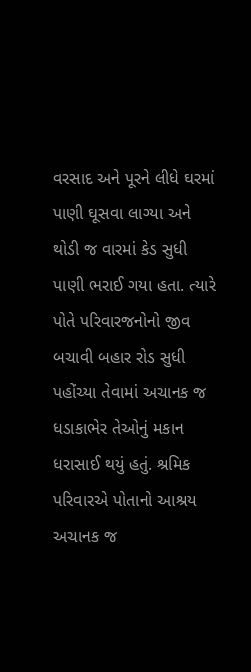વરસાદ અને પૂરને લીધે ઘરમાં પાણી ઘૂસવા લાગ્યા અને થોડી જ વારમાં કેડ સુધી પાણી ભરાઈ ગયા હતા. ત્યારે પોતે પરિવારજનોનો જીવ બચાવી બહાર રોડ સુધી પહોંચ્યા તેવામાં અચાનક જ ધડાકાભેર તેઓનું મકાન ધરાસાઈ થયું હતું. શ્રમિક પરિવારએ પોતાનો આશ્રય અચાનક જ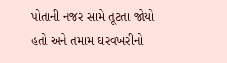પોતાની નજર સામે તૂટતા જોયો હતો અને તમામ ઘરવખરીનો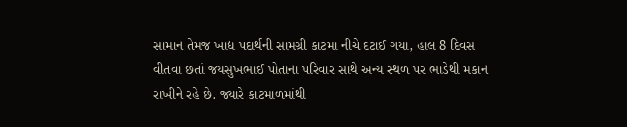સામાન તેમજ ખાદ્ય પદાર્થની સામગ્રી કાટમા નીચે દટાઈ ગયા, હાલ 8 દિવસ વીતવા છતાં જયસુખભાઈ પોતાના પરિવાર સાથે અન્ય સ્થળ પર ભાડેથી મકાન રાખીને રહે છે. જ્યારે કાટમાળમાંથી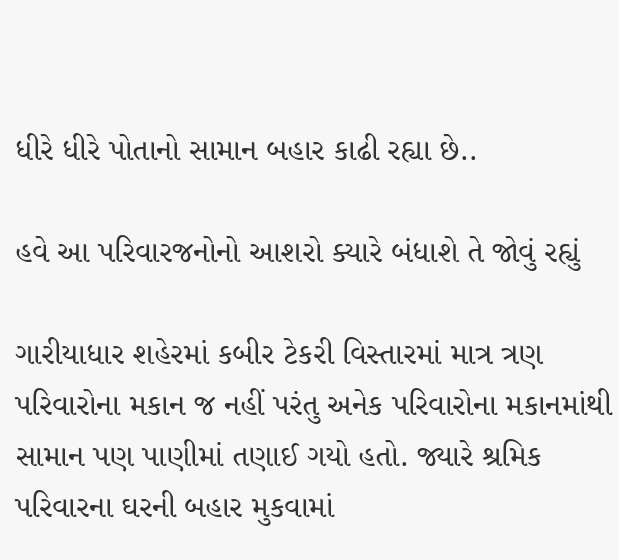ધીરે ધીરે પોતાનો સામાન બહાર કાઢી રહ્યા છે..

હવે આ પરિવારજનોનો આશરો ક્યારે બંધાશે તે જોવું રહ્યું

ગારીયાધાર શહેરમાં કબીર ટેકરી વિસ્તારમાં માત્ર ત્રણ પરિવારોના મકાન જ નહીં પરંતુ અનેક પરિવારોના મકાનમાંથી સામાન પણ પાણીમાં તણાઈ ગયો હતો. જ્યારે શ્રમિક પરિવારના ઘરની બહાર મુકવામાં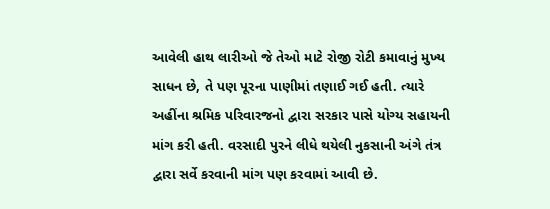આવેલી હાથ લારીઓ જે તેઓ માટે રોજી રોટી કમાવાનું મુખ્ય સાધન છે, તે પણ પૂરના પાણીમાં તણાઈ ગઈ હતી. ત્યારે અહીંના શ્રમિક પરિવારજનો દ્વારા સરકાર પાસે યોગ્ય સહાયની માંગ કરી હતી. વરસાદી પુરને લીધે થયેલી નુકસાની અંગે તંત્ર દ્વારા સર્વે કરવાની માંગ પણ કરવામાં આવી છે.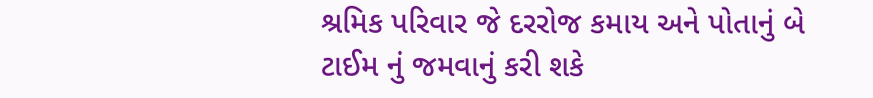શ્રમિક પરિવાર જે દરરોજ કમાય અને પોતાનું બે ટાઈમ નું જમવાનું કરી શકે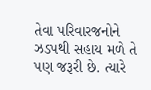તેવા પરિવારજનોને ઝડપથી સહાય મળે તે પણ જરૂરી છે. ત્યારે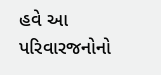હવે આ પરિવારજનોનો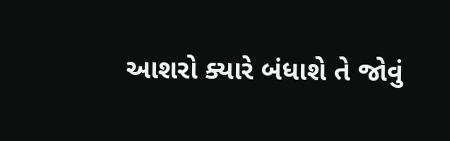આશરો ક્યારે બંધાશે તે જોવું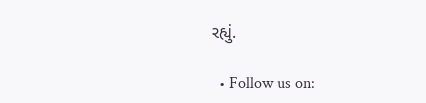રહ્યું.

  • Follow us on: